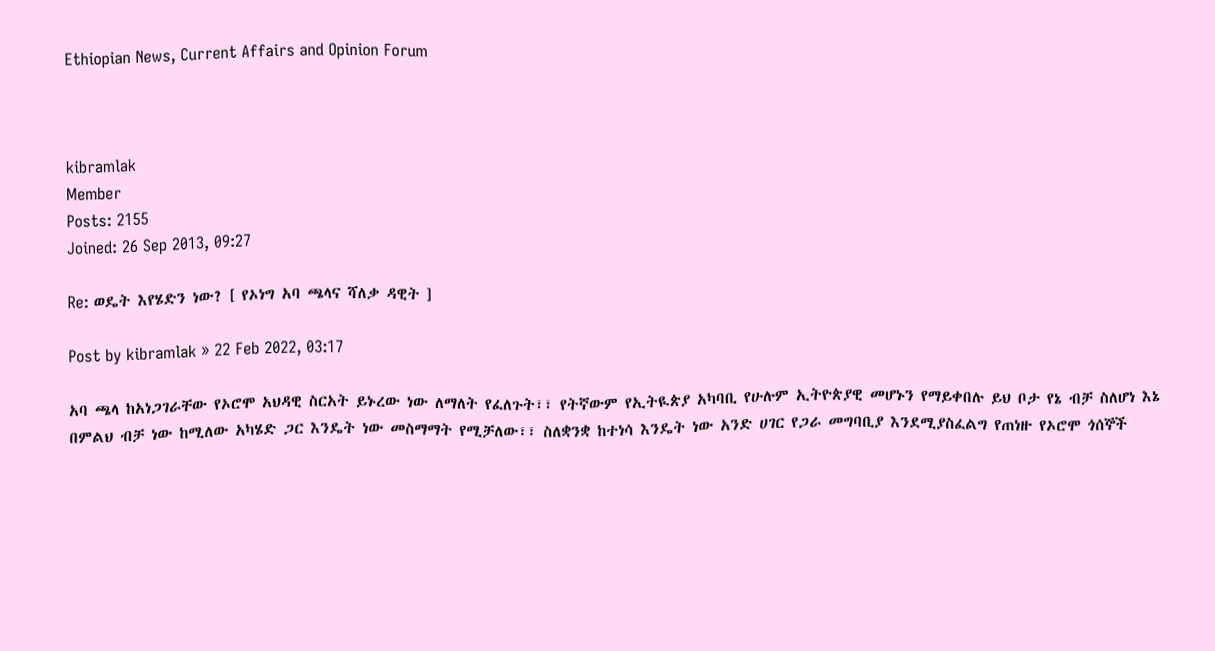Ethiopian News, Current Affairs and Opinion Forum



kibramlak
Member
Posts: 2155
Joined: 26 Sep 2013, 09:27

Re: ወዴት እየሄድን ነው? [ የኦነግ አባ ጫላና ሻለቃ ዳዊት ]

Post by kibramlak » 22 Feb 2022, 03:17

አባ ጫላ ከአነጋገራቸው የኦሮሞ አህዳዊ ስርአት ይኑረው ነው ለማለት የፈለጉት፣፣ የትኛውም የኢትዪጵያ አካባቢ የሁሉም ኢትዮጵያዊ መሆኑን የማይቀበሉ ይህ ቦታ የኔ ብቻ ስለሆነ እኔ በምልህ ብቻ ነው ከሚለው አካሄድ ጋር እንዴት ነው መስማማት የሚቻለው፣፣ ስለቋንቋ ከተነሳ እንዴት ነው አንድ ሀገር የጋራ መግባቢያ እንደሚያስፈልግ የጠነዙ የኦሮሞ ጎሰኞች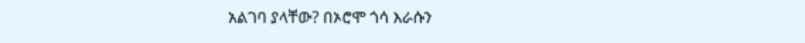አልገባ ያላቸው? በኦሮሞ ጎሳ እራሱን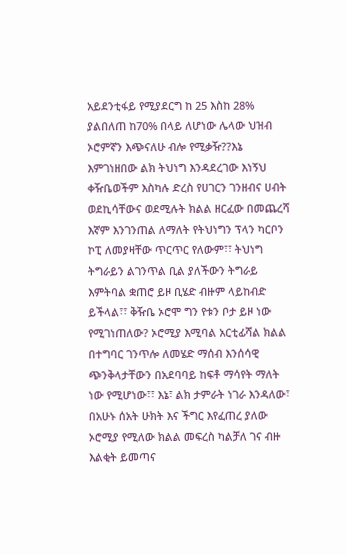አይደንቲፋይ የሚያደርግ ከ 25 እስከ 28% ያልበለጠ ከ70% በላይ ለሆነው ሌላው ህዝብ ኦሮምኛን እጭናለሁ ብሎ የሚቃዥ??እኔ እምገነዘበው ልክ ትህነግ እንዳደረገው እነኝህ ቀዥቤወችም እስካሉ ድረስ የሀገርን ገንዘብና ሀብት ወደኪሳቸውና ወደሚሉት ክልል ዘርፈው በመጨረሻ እኛም እንገንጠል ለማለት የትህነግን ፕላን ካርቦን ኮፒ ለመያዛቸው ጥርጥር የለውም፣፣ ትህነግ ትግራይን ልገንጥል ቢል ያለችውን ትግራይ እምትባል ቋጠሮ ይዞ ቢሄድ ብዙም ላይከብድ ይችላል፣፣ ቅዥቤ ኦሮሞ ግን የቱን ቦታ ይዞ ነው የሚገነጠለው? ኦሮሚያ እሚባል አርቲፊሻል ክልል በተግባር ገንጥሎ ለመሄድ ማሰብ እንሰሳዊ ጭንቅላታቸውን በአደባባይ ከፍቶ ማሳየት ማለት ነው የሚሆነው፣፣ እኔ፣ ልክ ታምራት ነገራ እንዳለው፣ በአሁኑ ሰአት ሁክት እና ችግር እየፈጠረ ያለው ኦሮሚያ የሚለው ክልል መፍረስ ካልቻለ ገና ብዙ እልቂት ይመጣና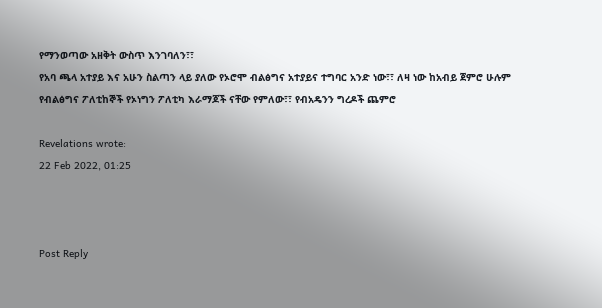የማንወጣው አዘቅት ውስጥ እንገባለን፣፣
የአባ ጫላ አተያይ እና አሁን ስልጣን ላይ ያለው የኦሮሞ ብልፅግና አተያይና ተግባር አንድ ነው፣፣ ለዛ ነው ከአብይ ጀምሮ ሁሉም የብልፅግና ፖለቲከኞች የኦነግን ፖለቲካ እራማጆች ናቸው የምለው፣፣ የብአዴንን ግረዶች ጨምሮ

Revelations wrote:
22 Feb 2022, 01:25



Post Reply